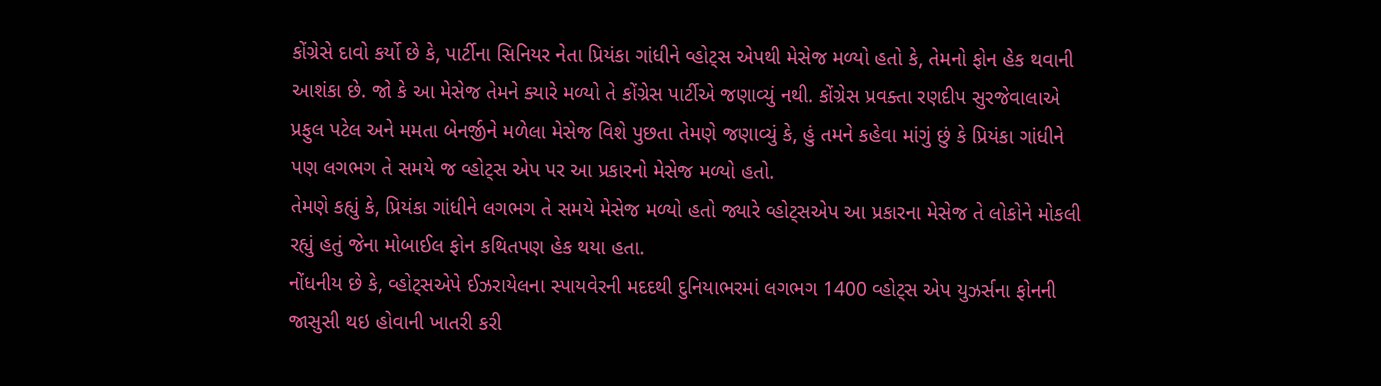કોંગ્રેસે દાવો કર્યો છે કે, પાર્ટીના સિનિયર નેતા પ્રિયંકા ગાંધીને વ્હોટ્સ એપથી મેસેજ મળ્યો હતો કે, તેમનો ફોન હેક થવાની આશંકા છે. જો કે આ મેસેજ તેમને ક્યારે મળ્યો તે કોંગ્રેસ પાર્ટીએ જણાવ્યું નથી. કોંગ્રેસ પ્રવક્તા રણદીપ સુરજેવાલાએ પ્રફુલ પટેલ અને મમતા બેનર્જીને મળેલા મેસેજ વિશે પુછતા તેમણે જણાવ્યું કે, હું તમને કહેવા માંગું છું કે પ્રિયંકા ગાંધીને પણ લગભગ તે સમયે જ વ્હોટ્સ એપ પર આ પ્રકારનો મેસેજ મળ્યો હતો.
તેમણે કહ્યું કે, પ્રિયંકા ગાંધીને લગભગ તે સમયે મેસેજ મળ્યો હતો જ્યારે વ્હોટ્સએપ આ પ્રકારના મેસેજ તે લોકોને મોકલી રહ્યું હતું જેના મોબાઈલ ફોન કથિતપણ હેક થયા હતા.
નોંધનીય છે કે, વ્હોટ્સએપે ઈઝરાયેલના સ્પાયવેરની મદદથી દુનિયાભરમાં લગભગ 1400 વ્હોટ્સ એપ યુઝર્સના ફોનની જાસુસી થઇ હોવાની ખાતરી કરી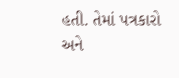હતી. તેમાં પત્રકારો અને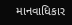માનવાધિકાર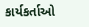કાર્યકર્તાઓ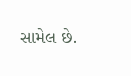સામેલ છે.